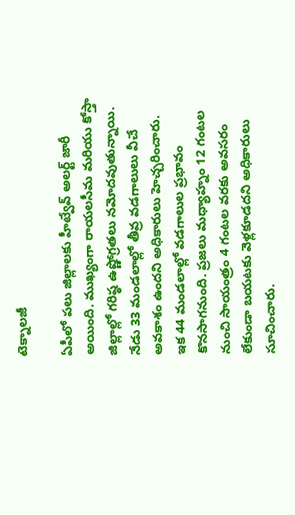టెక్నాలజీ

ఏపీలో పలు జిల్లాలకు హీట్వేవ్ అలర్ట్ జారీ అయింది. ముఖ్యంగా రాయలసీమ మరియు కోస్తా జిల్లాల్లో గరిష్ఠ ఉష్ణోగ్రతలు నమోదవుతున్నాయి. నేడు 33 మండలాల్లో తీవ్ర వడగాలులు వీచే అవకాశం ఉందని అధికారులు హెచ్చరించారు.
ఇక 44 మండలాల్లో వడగాలుల ప్రభావం కొనసాగనుంది. ప్రజలు మధ్యాహ్నం 12 గంటల నుంచి సాయంత్రం 4 గంటల వరకు అవసరం లేకుండా బయటకు వెళ్లకూడదని అధికారులు సూచించారు.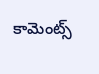కామెంట్స్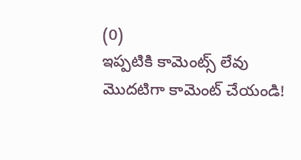(0)
ఇప్పటికి కామెంట్స్ లేవు
మొదటిగా కామెంట్ చేయండి!